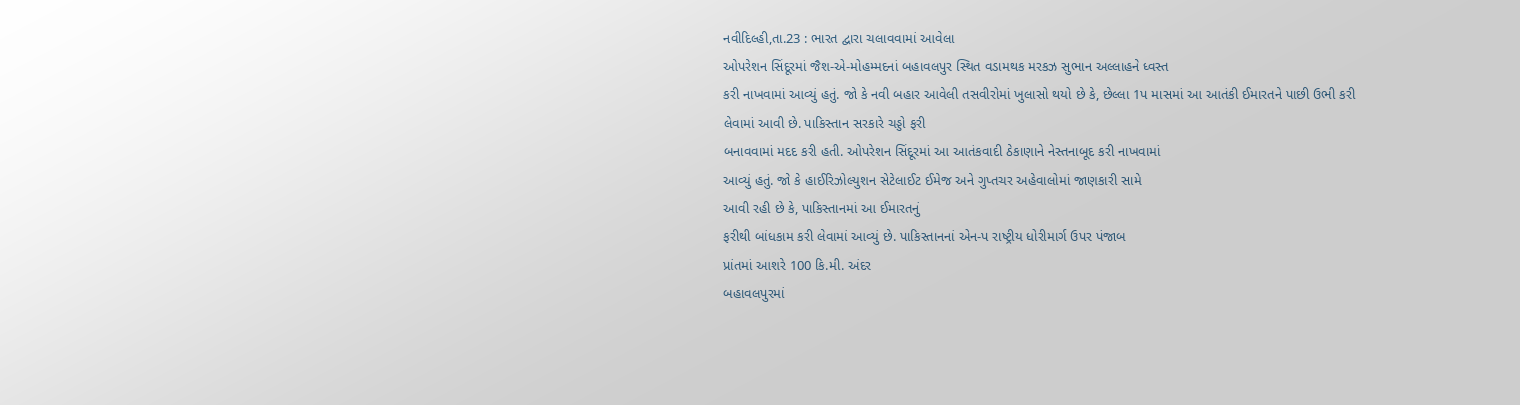નવીદિલ્હી,તા.23 : ભારત દ્વારા ચલાવવામાં આવેલા
ઓપરેશન સિંદૂરમાં જૈશ-એ-મોહમ્મદનાં બહાવલપુર સ્થિત વડામથક મરકઝ સુભાન અલ્લાહને ધ્વસ્ત
કરી નાખવામાં આવ્યું હતું. જો કે નવી બહાર આવેલી તસવીરોમાં ખુલાસો થયો છે કે, છેલ્લા 1પ માસમાં આ આતંકી ઈમારતને પાછી ઉભી કરી
લેવામાં આવી છે. પાકિસ્તાન સરકારે ચડ્ડો ફરી
બનાવવામાં મદદ કરી હતી. ઓપરેશન સિંદૂરમાં આ આતંકવાદી ઠેકાણાને નેસ્તનાબૂદ કરી નાખવામાં
આવ્યું હતું. જો કે હાઈરિઝોલ્યુશન સેટેલાઈટ ઈમેજ અને ગુપ્તચર અહેવાલોમાં જાણકારી સામે
આવી રહી છે કે, પાકિસ્તાનમાં આ ઈમારતનું
ફરીથી બાંધકામ કરી લેવામાં આવ્યું છે. પાકિસ્તાનનાં એન-પ રાષ્ટ્રીય ધોરીમાર્ગ ઉપર પંજાબ
પ્રાંતમાં આશરે 100 કિ.મી. અંદર
બહાવલપુરમાં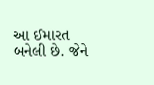આ ઈમારત બનેલી છે. જેને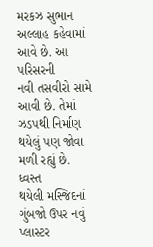મરકઝ સુભાન અલ્લાહ કહેવામાં આવે છે. આ પરિસરની
નવી તસવીરો સામે આવી છે. તેમાં ઝડપથી નિર્માણ થયેલું પણ જોવા મળી રહ્યું છે. ધ્વસ્ત
થયેલી મસ્જિદનાં ગુંબજો ઉપર નવું પ્લાસ્ટર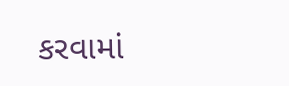કરવામાં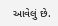આવેલું છે.